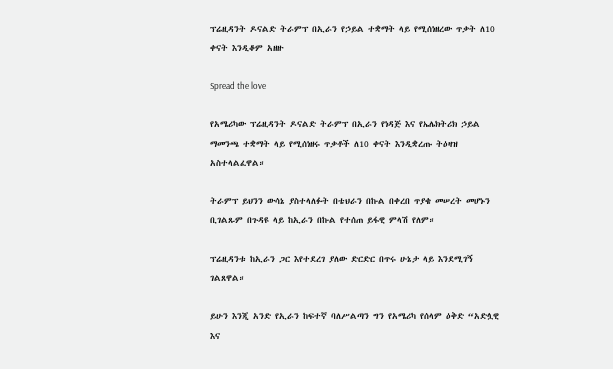ፕሬዚዳንት ዶናልድ ትራምፕ በኢራን የኃይል ተቋማት ላይ የሚሰነዘረው ጥቃት ለ10 ቀናት እንዲቆም አዘዙ

Spread the love

የአሜሪካው ፕሬዚዳንት ዶናልድ ትራምፕ በኢራን የነዳጅ እና የኤሌክትሪክ ኃይል ማመንጫ ተቋማት ላይ የሚሰነዘሩ ጥቃቶች ለ10 ቀናት እንዲቋረጡ ትዕዛዝ አስተላልፈዋል።

ትራምፕ ይህንን ውሳኔ ያስተላለፉት በቴህራን በኩል በቀረበ ጥያቄ መሠረት መሆኑን ቢገልጹም በጉዳዩ ላይ ከኢራን በኩል የተሰጠ ይፋዊ ምላሽ የለም።

ፕሬዚዳንቱ ከኢራን ጋር እየተደረገ ያለው ድርድር በጥሩ ሁኔታ ላይ እንደሚገኝ ገልጸዋል።

ይሁን እንጂ አንድ የኢራን ከፍተኛ ባለሥልጣን ግን የአሜሪካ የሰላም ዕቅድ “አድሏዊ እና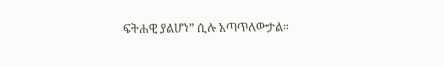ፍትሐዊ ያልሆነ” ሲሉ አጣጥለውታል።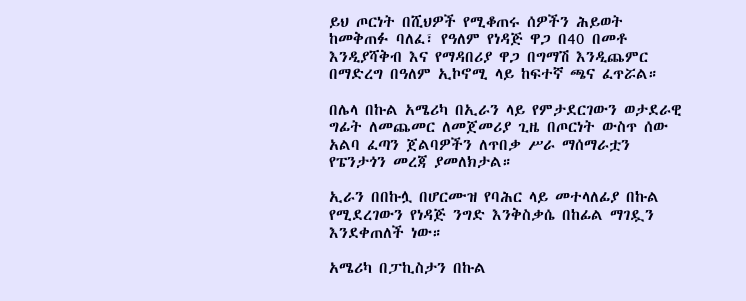ይህ ጦርነት በሺህዎች የሚቆጠሩ ሰዎችን ሕይወት ከመቅጠፉ ባለፈ፣ የዓለም የነዳጅ ዋጋ በ40 በመቶ እንዲያሻቅብ እና የማዳበሪያ ዋጋ በግማሽ እንዲጨምር በማድረግ በዓለም ኢኮኖሚ ላይ ከፍተኛ ጫና ፈጥሯል።

በሌላ በኩል አሜሪካ በኢራን ላይ የምታደርገውን ወታደራዊ ግፊት ለመጨመር ለመጀመሪያ ጊዜ በጦርነት ውስጥ ሰው አልባ ፈጣን ጀልባዎችን ለጥበቃ ሥራ ማሰማራቷን የፔንታጎን መረጃ ያመለክታል።

ኢራን በበኩሏ በሆርሙዝ የባሕር ላይ መተላለፊያ በኩል የሚደረገውን የነዳጅ ንግድ እንቅስቃሴ በከፊል ማገዷን እንደቀጠለች ነው።

አሜሪካ በፓኪስታን በኩል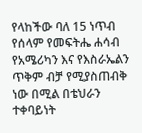የላከችው ባለ 15 ነጥብ የሰላም የመፍትሔ ሐሳብ የአሜሪካን እና የእስራኤልን ጥቅም ብቻ የሚያስጠብቅ ነው በሚል በቴህራን ተቀባይነት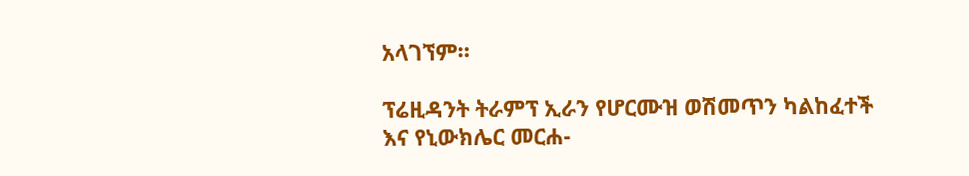አላገኘም።

ፕሬዚዳንት ትራምፕ ኢራን የሆርሙዝ ወሽመጥን ካልከፈተች እና የኒውክሌር መርሐ-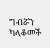ግብሯን ካላቆመች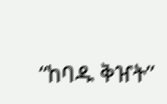“ከባዱ ቅዠት”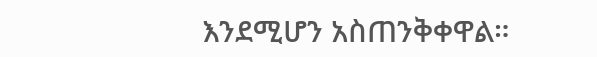እንደሚሆን አስጠንቅቀዋል።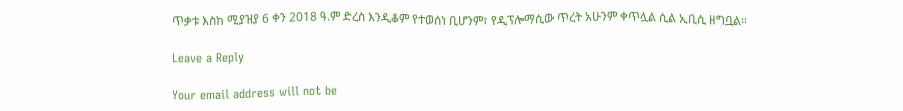ጥቃቱ እስከ ሚያዝያ 6 ቀን 2018 ዓ.ም ድረስ እንዲቆም የተወሰነ ቢሆንም፣ የዲፕሎማሲው ጥረት አሁንም ቀጥሏል ሲል ኢቢሲ ዘግቧል።

Leave a Reply

Your email address will not be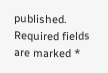published. Required fields are marked *